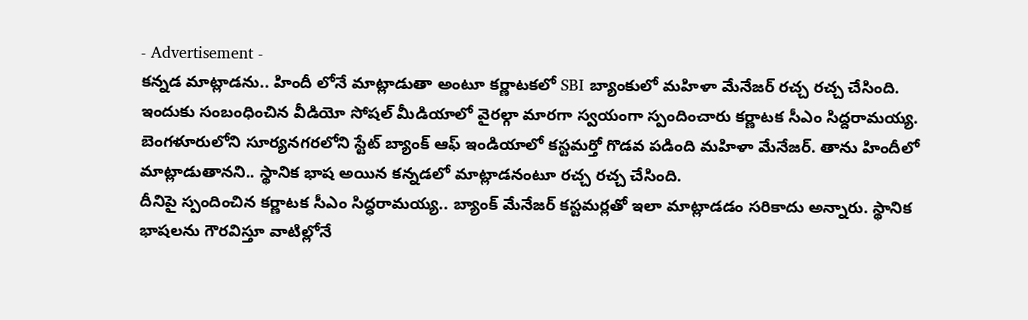- Advertisement -
కన్నడ మాట్లాడను.. హిందీ లోనే మాట్లాడుతా అంటూ కర్ణాటకలో SBI బ్యాంకులో మహిళా మేనేజర్ రచ్చ రచ్చ చేసింది. ఇందుకు సంబంధించిన వీడియో సోషల్ మీడియాలో వైరల్గా మారగా స్వయంగా స్పందించారు కర్ణాటక సీఎం సిద్దరామయ్య.
బెంగళూరులోని సూర్యనగరలోని స్టేట్ బ్యాంక్ ఆఫ్ ఇండియాలో కస్టమర్తో గొడవ పడింది మహిళా మేనేజర్. తాను హిందీలో మాట్లాడుతానని.. స్థానిక భాష అయిన కన్నడలో మాట్లాడనంటూ రచ్చ రచ్చ చేసింది.
దీనిపై స్పందించిన కర్ణాటక సీఎం సిద్ధరామయ్య.. బ్యాంక్ మేనేజర్ కస్టమర్లతో ఇలా మాట్లాడడం సరికాదు అన్నారు. స్థానిక భాషలను గౌరవిస్తూ వాటిల్లోనే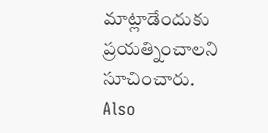మాట్లాడేందుకు ప్రయత్నించాలని సూచించారు.
Also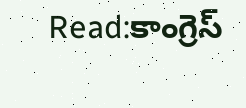Read:కాంగ్రెస్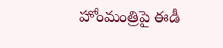హోంమంత్రిపై ఈడీ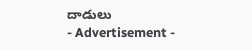దాడులు
- Advertisement -